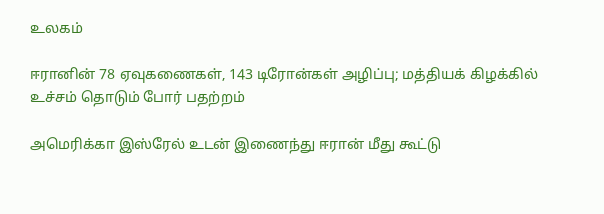உலகம்

ஈரானின் 78 ஏவுகணைகள், 143 டிரோன்கள் அழிப்பு; மத்தியக் கிழக்கில் உச்சம் தொடும் போர் பதற்றம்

அமெரிக்கா இஸ்ரேல் உடன் இணைந்து ஈரான் மீது கூட்டு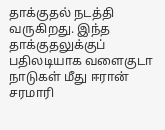தாக்குதல் நடத்தி வருகிறது. இந்த தாக்குதலுக்குப் பதிலடியாக வளைகுடா நாடுகள் மீது ஈரான் சரமாரி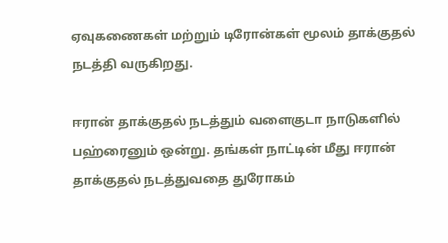ஏவுகணைகள் மற்றும் டிரோன்கள் மூலம் தாக்குதல் நடத்தி வருகிறது.

ஈரான் தாக்குதல் நடத்தும் வளைகுடா நாடுகளில் பஹ்ரைனும் ஒன்று. தங்கள் நாட்டின் மீது ஈரான் தாக்குதல் நடத்துவதை துரோகம்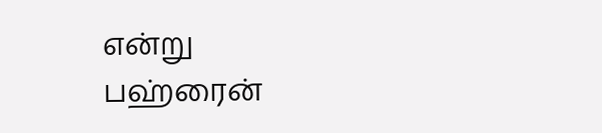என்று பஹ்ரைன்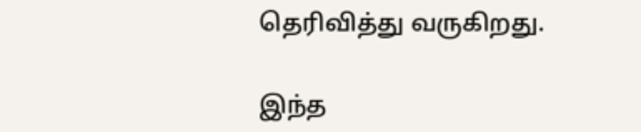தெரிவித்து வருகிறது.

இந்த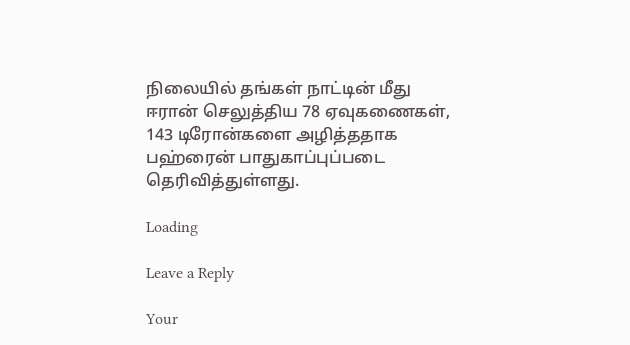நிலையில் தங்கள் நாட்டின் மீது ஈரான் செலுத்திய 78 ஏவுகணைகள், 143 டிரோன்களை அழித்ததாக பஹ்ரைன் பாதுகாப்புப்படை தெரிவித்துள்ளது.

Loading

Leave a Reply

Your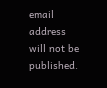email address will not be published.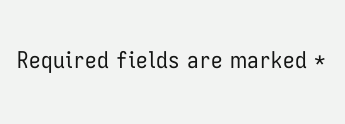Required fields are marked *